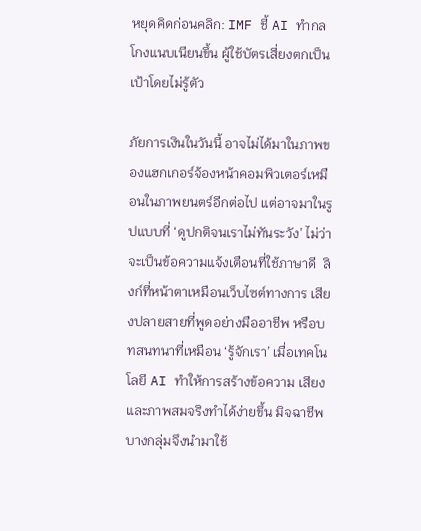หยุดคิดก่อนคลิก: IMF ชี้ AI ทำกลโกงแนบเนียนขึ้น ผู้ใช้บัตรเสี่ยงตกเป็นเป้าโดยไม่รู้ตัว

ภัยการเงินในวันนี้ อาจไม่ได้มาในภาพของแฮกเกอร์จ้องหน้าคอมพิวเตอร์เหมือนในภาพยนตร์อีกต่อไป แต่อาจมาในรูปแบบที่ ‘ดูปกติจนเราไม่ทันระวัง’ ไม่ว่าจะเป็นข้อความแจ้งเตือนที่ใช้ภาษาดี  ลิงก์ที่หน้าตาเหมือนเว็บไซต์ทางการ เสียงปลายสายที่พูดอย่างมืออาชีพ หรือบทสนทนาที่เหมือน ‘รู้จักเรา’ เมื่อเทคโนโลยี AI ทำให้การสร้างข้อความ เสียง และภาพสมจริงทำได้ง่ายขึ้น มิจฉาชีพบางกลุ่มจึงนำมาใช้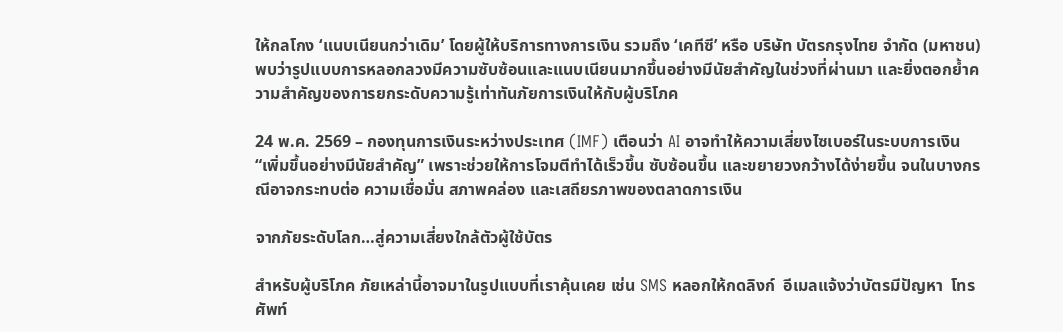ให้กลโกง ‘แนบเนียนกว่าเดิม’ โดยผู้ให้บริการทางการเงิน รวมถึง ‘เคทีซี’ หรือ บริษัท บัตรกรุงไทย จำกัด (มหาชน) พบว่ารูปแบบการหลอกลวงมีความซับซ้อนและแนบเนียนมากขึ้นอย่างมีนัยสำคัญในช่วงที่ผ่านมา และยิ่งตอกย้ำความสำคัญของการยกระดับความรู้เท่าทันภัยการเงินให้กับผู้บริโภค

24 พ.ค. 2569 – กองทุนการเงินระหว่างประเทศ (IMF) เตือนว่า AI อาจทำให้ความเสี่ยงไซเบอร์ในระบบการเงิน “เพิ่มขึ้นอย่างมีนัยสำคัญ” เพราะช่วยให้การโจมตีทำได้เร็วขึ้น ซับซ้อนขึ้น และขยายวงกว้างได้ง่ายขึ้น จนในบางกรณีอาจกระทบต่อ ความเชื่อมั่น สภาพคล่อง และเสถียรภาพของตลาดการเงิน

จากภัยระดับโลก…สู่ความเสี่ยงใกล้ตัวผู้ใช้บัตร

สำหรับผู้บริโภค ภัยเหล่านี้อาจมาในรูปแบบที่เราคุ้นเคย เช่น SMS หลอกให้กดลิงก์  อีเมลแจ้งว่าบัตรมีปัญหา  โทรศัพท์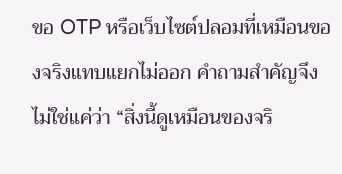ขอ OTP หรือเว็บไซต์ปลอมที่เหมือนของจริงแทบแยกไม่ออก คำถามสำคัญจึงไม่ใช่แค่ว่า “สิ่งนี้ดูเหมือนของจริ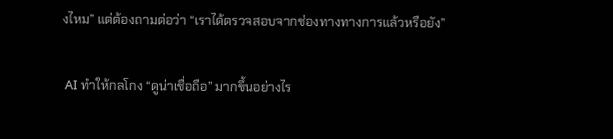งไหม” แต่ต้องถามต่อว่า “เราได้ตรวจสอบจากช่องทางทางการแล้วหรือยัง”

 AI ทำให้กลโกง “ดูน่าเชื่อถือ” มากขึ้นอย่างไร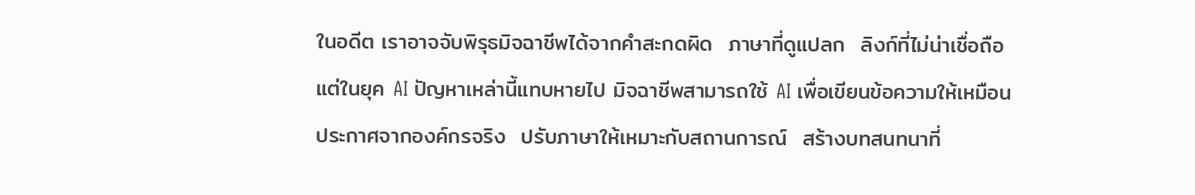ในอดีต เราอาจจับพิรุธมิจฉาชีพได้จากคำสะกดผิด  ภาษาที่ดูแปลก  ลิงก์ที่ไม่น่าเชื่อถือ  แต่ในยุค AI ปัญหาเหล่านี้แทบหายไป มิจฉาชีพสามารถใช้ AI เพื่อเขียนข้อความให้เหมือนประกาศจากองค์กรจริง  ปรับภาษาให้เหมาะกับสถานการณ์  สร้างบทสนทนาที่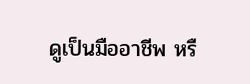ดูเป็นมืออาชีพ หรื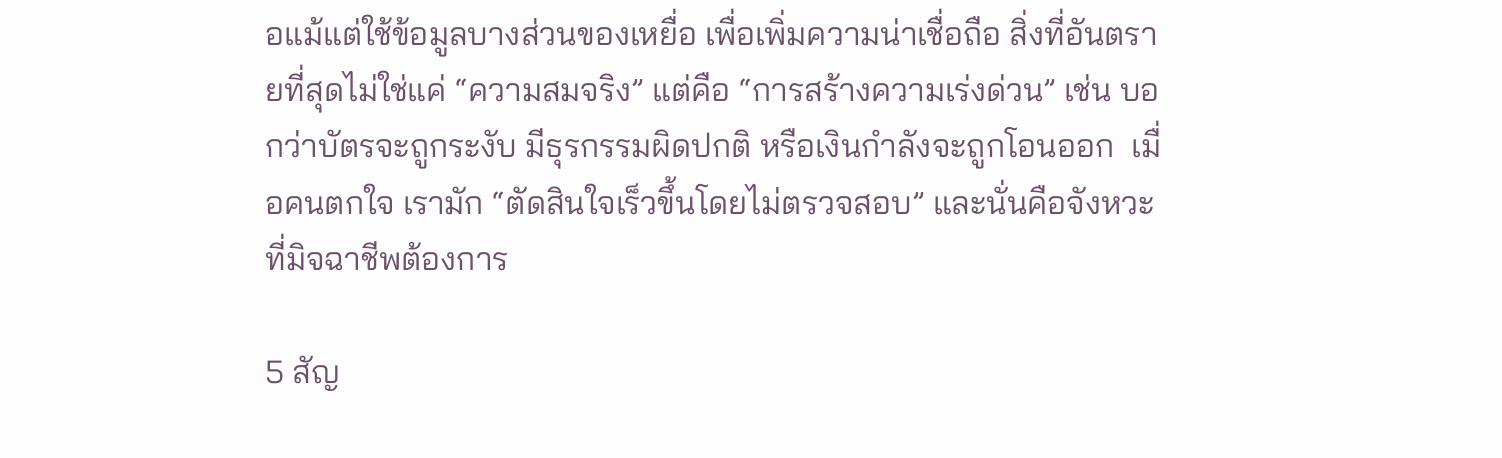อแม้แต่ใช้ข้อมูลบางส่วนของเหยื่อ เพื่อเพิ่มความน่าเชื่อถือ สิ่งที่อันตรายที่สุดไม่ใช่แค่ “ความสมจริง” แต่คือ “การสร้างความเร่งด่วน” เช่น บอกว่าบัตรจะถูกระงับ มีธุรกรรมผิดปกติ หรือเงินกำลังจะถูกโอนออก  เมื่อคนตกใจ เรามัก “ตัดสินใจเร็วขึ้นโดยไม่ตรวจสอบ” และนั่นคือจังหวะที่มิจฉาชีพต้องการ

5 สัญ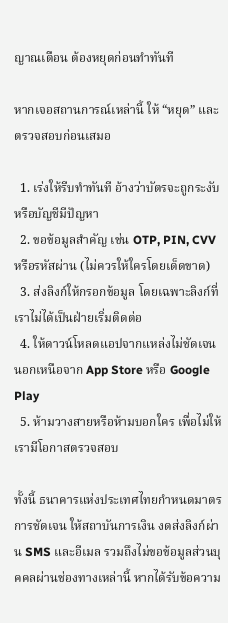ญาณเตือน ต้องหยุดก่อนทำทันที

หากเจอสถานการณ์เหล่านี้ ให้ “หยุด” และตรวจสอบก่อนเสมอ

  1. เร่งให้รีบทำทันที อ้างว่าบัตรจะถูกระงับหรือบัญชีมีปัญหา
  2. ขอข้อมูลสำคัญ เช่น OTP, PIN, CVV หรือรหัสผ่าน (ไม่ควรให้ใครโดยเด็ดขาด)
  3. ส่งลิงก์ให้กรอกข้อมูล โดยเฉพาะลิงก์ที่เราไม่ได้เป็นฝ่ายเริ่มติดต่อ
  4. ให้ดาวน์โหลดแอปจากแหล่งไม่ชัดเจน นอกเหนือจาก App Store หรือ Google Play
  5. ห้ามวางสายหรือห้ามบอกใคร เพื่อไม่ให้เรามีโอกาสตรวจสอบ

ทั้งนี้ ธนาคารแห่งประเทศไทยกำหนดมาตรการชัดเจน ให้สถาบันการเงิน งดส่งลิงก์ผ่าน SMS และอีเมล รวมถึงไม่ขอข้อมูลส่วนบุคคลผ่านช่องทางเหล่านี้ หากได้รับข้อความ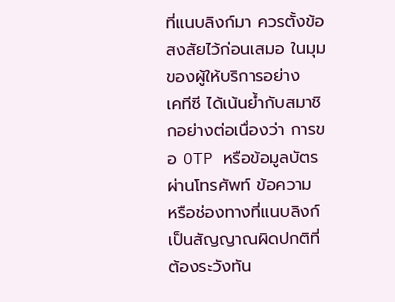ที่แนบลิงก์มา ควรตั้งข้อสงสัยไว้ก่อนเสมอ ในมุมของผู้ให้บริการอย่าง        เคทีซี ได้เน้นย้ำกับสมาชิกอย่างต่อเนื่องว่า การขอ OTP หรือข้อมูลบัตรผ่านโทรศัพท์ ข้อความ หรือช่องทางที่แนบลิงก์ เป็นสัญญาณผิดปกติที่ต้องระวังทัน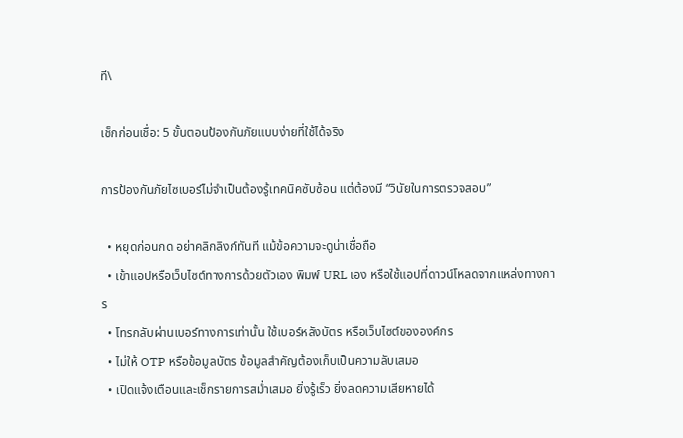ที\

เช็กก่อนเชื่อ: 5 ขั้นตอนป้องกันภัยแบบง่ายที่ใช้ได้จริง

การป้องกันภัยไซเบอร์ไม่จำเป็นต้องรู้เทคนิคซับซ้อน แต่ต้องมี “วินัยในการตรวจสอบ”

  • หยุดก่อนกด อย่าคลิกลิงก์ทันที แม้ข้อความจะดูน่าเชื่อถือ
  • เข้าแอปหรือเว็บไซต์ทางการด้วยตัวเอง พิมพ์ URL เอง หรือใช้แอปที่ดาวน์โหลดจากแหล่งทางการ
  • โทรกลับผ่านเบอร์ทางการเท่านั้น ใช้เบอร์หลังบัตร หรือเว็บไซต์ขององค์กร
  • ไม่ให้ OTP หรือข้อมูลบัตร ข้อมูลสำคัญต้องเก็บเป็นความลับเสมอ
  • เปิดแจ้งเตือนและเช็กรายการสม่ำเสมอ ยิ่งรู้เร็ว ยิ่งลดความเสียหายได้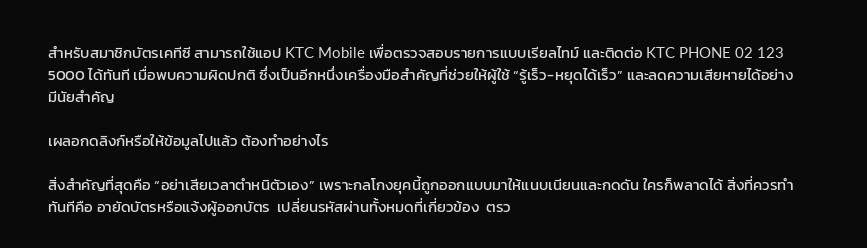สำหรับสมาชิกบัตรเคทีซี สามารถใช้แอป KTC Mobile เพื่อตรวจสอบรายการแบบเรียลไทม์ และติดต่อ KTC PHONE 02 123 5000 ได้ทันที เมื่อพบความผิดปกติ ซึ่งเป็นอีกหนึ่งเครื่องมือสำคัญที่ช่วยให้ผู้ใช้ “รู้เร็ว-หยุดได้เร็ว” และลดความเสียหายได้อย่างมีนัยสำคัญ

เผลอกดลิงก์หรือให้ข้อมูลไปแล้ว ต้องทำอย่างไร

สิ่งสำคัญที่สุดคือ “อย่าเสียเวลาตำหนิตัวเอง” เพราะกลโกงยุคนี้ถูกออกแบบมาให้แนบเนียนและกดดัน ใครก็พลาดได้ สิ่งที่ควรทำทันทีคือ อายัดบัตรหรือแจ้งผู้ออกบัตร  เปลี่ยนรหัสผ่านทั้งหมดที่เกี่ยวข้อง  ตรว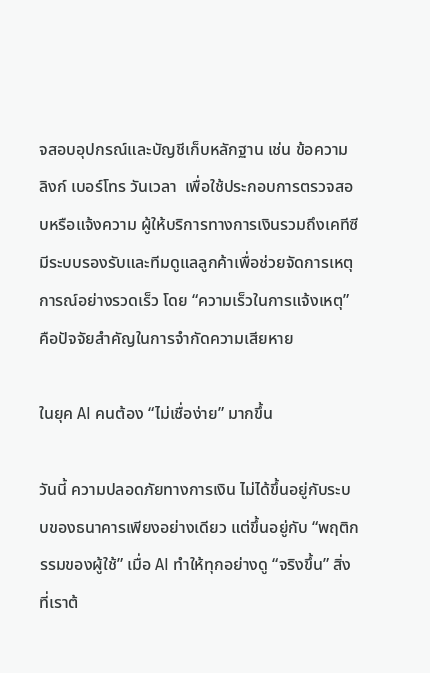จสอบอุปกรณ์และบัญชีเก็บหลักฐาน เช่น ข้อความ ลิงก์ เบอร์โทร วันเวลา  เพื่อใช้ประกอบการตรวจสอบหรือแจ้งความ ผู้ให้บริการทางการเงินรวมถึงเคทีซี มีระบบรองรับและทีมดูแลลูกค้าเพื่อช่วยจัดการเหตุการณ์อย่างรวดเร็ว โดย “ความเร็วในการแจ้งเหตุ” คือปัจจัยสำคัญในการจำกัดความเสียหาย

ในยุค AI คนต้อง “ไม่เชื่อง่าย” มากขึ้น

วันนี้ ความปลอดภัยทางการเงิน ไม่ได้ขึ้นอยู่กับระบบของธนาคารเพียงอย่างเดียว แต่ขึ้นอยู่กับ “พฤติกรรมของผู้ใช้” เมื่อ AI ทำให้ทุกอย่างดู “จริงขึ้น” สิ่งที่เราต้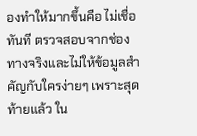องทำให้มากขึ้นคือ ไม่เชื่อทันที ตรวจสอบจากช่องทางจริงและไม่ให้ข้อมูลสำคัญกับใครง่ายๆ เพราะสุดท้ายแล้ว ใน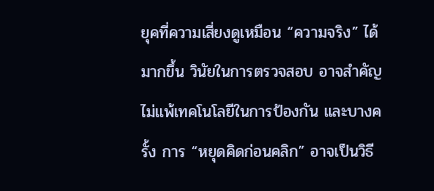ยุคที่ความเสี่ยงดูเหมือน “ความจริง” ได้มากขึ้น วินัยในการตรวจสอบ อาจสำคัญไม่แพ้เทคโนโลยีในการป้องกัน และบางครั้ง การ “หยุดคิดก่อนคลิก” อาจเป็นวิธี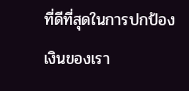ที่ดีที่สุดในการปกป้องเงินของเรา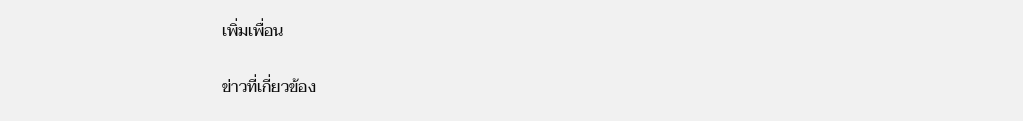เพิ่มเพื่อน

ข่าวที่เกี่ยวข้อง